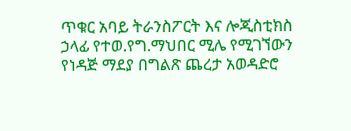ጥቁር አባይ ትራንስፖርት እና ሎጂስቲክስ ኃላፊ የተወ.የግ.ማህበር ሚሌ የሚገኘውን የነዳጅ ማደያ በግልጽ ጨረታ አወዳድሮ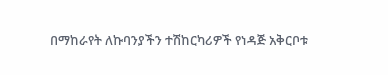በማከራየት ለኩባንያችን ተሽከርካሪዎች የነዳጅ አቅርቦቱ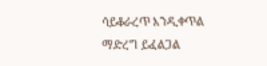ሳይቆራረጥ እንዲቀጥል ማድረግ ይፈልጋል